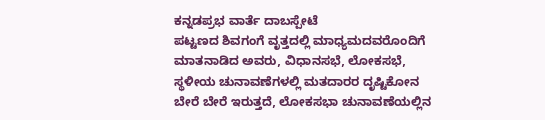ಕನ್ನಡಪ್ರಭ ವಾರ್ತೆ ದಾಬಸ್ಪೇಟೆ
ಪಟ್ಟಣದ ಶಿವಗಂಗೆ ವೃತ್ತದಲ್ಲಿ ಮಾಧ್ಯಮದವರೊಂದಿಗೆ ಮಾತನಾಡಿದ ಅವರು, ವಿಧಾನಸಭೆ, ಲೋಕಸಭೆ, ಸ್ಥಳೀಯ ಚುನಾವಣೆಗಳಲ್ಲಿ ಮತದಾರರ ದೃಷ್ಟಿಕೋನ ಬೇರೆ ಬೇರೆ ಇರುತ್ತದೆ, ಲೋಕಸಭಾ ಚುನಾವಣೆಯಲ್ಲಿನ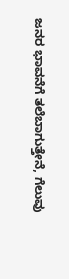ಜನರ ಭಾವನೆಗೆ ತಲೆಬಾಗುತ್ತೇನೆ, ಗೆಲುವು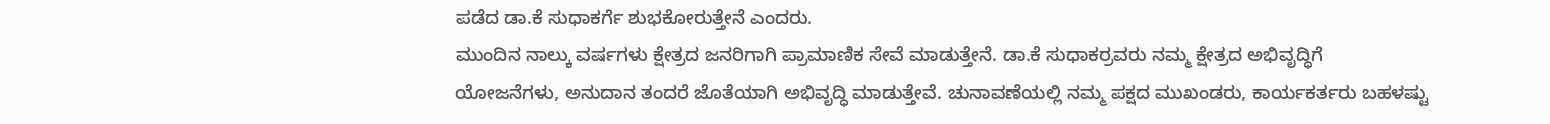ಪಡೆದ ಡಾ.ಕೆ ಸುಧಾಕರ್ಗೆ ಶುಭಕೋರುತ್ತೇನೆ ಎಂದರು.
ಮುಂದಿನ ನಾಲ್ಕು ವರ್ಷಗಳು ಕ್ಷೇತ್ರದ ಜನರಿಗಾಗಿ ಪ್ರಾಮಾಣಿಕ ಸೇವೆ ಮಾಡುತ್ತೇನೆ. ಡಾ.ಕೆ ಸುಧಾಕರ್ರವರು ನಮ್ಮ ಕ್ಷೇತ್ರದ ಅಭಿವೃದ್ಧಿಗೆ ಯೋಜನೆಗಳು, ಅನುದಾನ ತಂದರೆ ಜೊತೆಯಾಗಿ ಅಭಿವೃದ್ಧಿ ಮಾಡುತ್ತೇವೆ. ಚುನಾವಣೆಯಲ್ಲಿ ನಮ್ಮ ಪಕ್ಷದ ಮುಖಂಡರು, ಕಾರ್ಯಕರ್ತರು ಬಹಳಷ್ಟು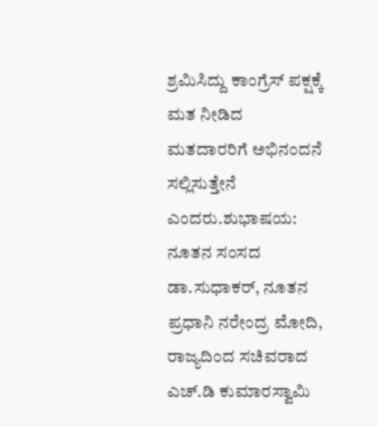ಶ್ರಮಿಸಿದ್ದು ಕಾಂಗ್ರೆಸ್ ಪಕ್ಷಕ್ಕೆ ಮತ ನೀಡಿದ ಮತದಾರರಿಗೆ ಅಭಿನಂದನೆ ಸಲ್ಲಿಸುತ್ತೇನೆ ಎಂದರು.ಶುಭಾಷಯ: ನೂತನ ಸಂಸದ ಡಾ.ಸುಧಾಕರ್, ನೂತನ ಪ್ರಧಾನಿ ನರೇಂದ್ರ ಮೋದಿ, ರಾಜ್ಯದಿಂದ ಸಚಿವರಾದ ಎಚ್.ಡಿ ಕುಮಾರಸ್ವಾಮಿ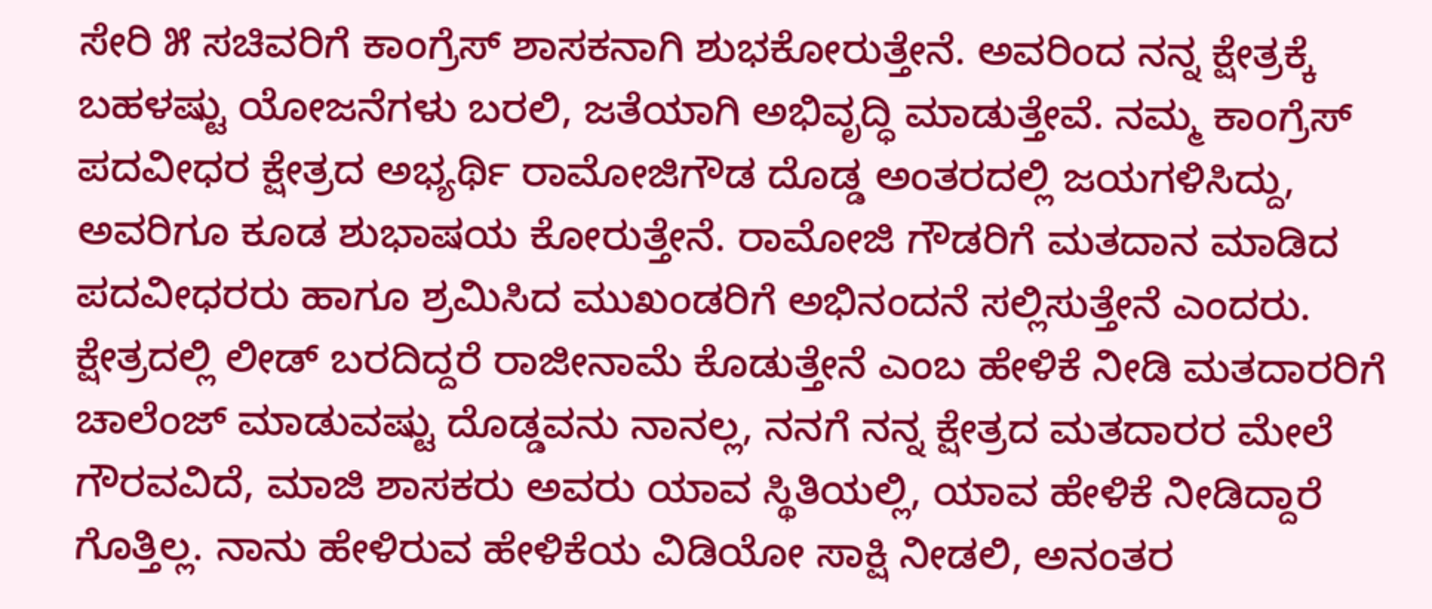ಸೇರಿ ೫ ಸಚಿವರಿಗೆ ಕಾಂಗ್ರೆಸ್ ಶಾಸಕನಾಗಿ ಶುಭಕೋರುತ್ತೇನೆ. ಅವರಿಂದ ನನ್ನ ಕ್ಷೇತ್ರಕ್ಕೆ ಬಹಳಷ್ಟು ಯೋಜನೆಗಳು ಬರಲಿ, ಜತೆಯಾಗಿ ಅಭಿವೃದ್ಧಿ ಮಾಡುತ್ತೇವೆ. ನಮ್ಮ ಕಾಂಗ್ರೆಸ್ ಪದವೀಧರ ಕ್ಷೇತ್ರದ ಅಭ್ಯರ್ಥಿ ರಾಮೋಜಿಗೌಡ ದೊಡ್ಡ ಅಂತರದಲ್ಲಿ ಜಯಗಳಿಸಿದ್ದು, ಅವರಿಗೂ ಕೂಡ ಶುಭಾಷಯ ಕೋರುತ್ತೇನೆ. ರಾಮೋಜಿ ಗೌಡರಿಗೆ ಮತದಾನ ಮಾಡಿದ ಪದವೀಧರರು ಹಾಗೂ ಶ್ರಮಿಸಿದ ಮುಖಂಡರಿಗೆ ಅಭಿನಂದನೆ ಸಲ್ಲಿಸುತ್ತೇನೆ ಎಂದರು.
ಕ್ಷೇತ್ರದಲ್ಲಿ ಲೀಡ್ ಬರದಿದ್ದರೆ ರಾಜೀನಾಮೆ ಕೊಡುತ್ತೇನೆ ಎಂಬ ಹೇಳಿಕೆ ನೀಡಿ ಮತದಾರರಿಗೆ ಚಾಲೆಂಜ್ ಮಾಡುವಷ್ಟು ದೊಡ್ಡವನು ನಾನಲ್ಲ, ನನಗೆ ನನ್ನ ಕ್ಷೇತ್ರದ ಮತದಾರರ ಮೇಲೆ ಗೌರವವಿದೆ, ಮಾಜಿ ಶಾಸಕರು ಅವರು ಯಾವ ಸ್ಥಿತಿಯಲ್ಲಿ, ಯಾವ ಹೇಳಿಕೆ ನೀಡಿದ್ದಾರೆ ಗೊತ್ತಿಲ್ಲ. ನಾನು ಹೇಳಿರುವ ಹೇಳಿಕೆಯ ವಿಡಿಯೋ ಸಾಕ್ಷಿ ನೀಡಲಿ, ಅನಂತರ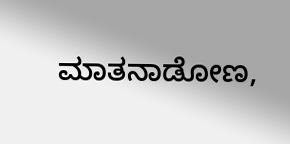ಮಾತನಾಡೋಣ,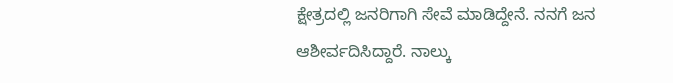ಕ್ಷೇತ್ರದಲ್ಲಿ ಜನರಿಗಾಗಿ ಸೇವೆ ಮಾಡಿದ್ದೇನೆ. ನನಗೆ ಜನ ಆಶೀರ್ವದಿಸಿದ್ದಾರೆ. ನಾಲ್ಕು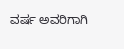ವರ್ಷ ಅವರಿಗಾಗಿ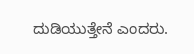ದುಡಿಯುತ್ತೇನೆ ಎಂದರು.